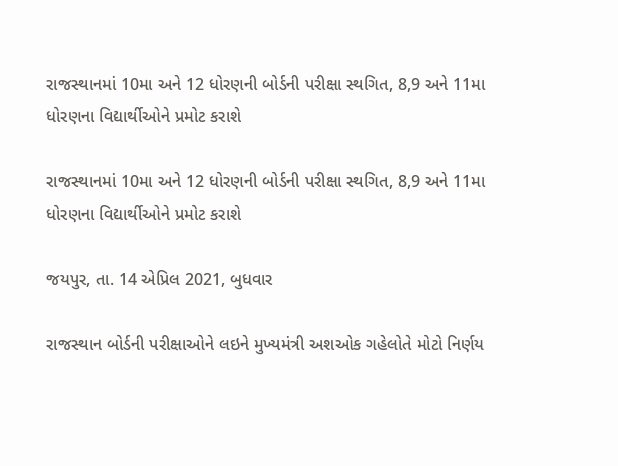રાજસ્થાનમાં 10મા અને 12 ધોરણની બોર્ડની પરીક્ષા સ્થગિત, 8,9 અને 11મા ધોરણના વિદ્યાર્થીઓને પ્રમોટ કરાશે

રાજસ્થાનમાં 10મા અને 12 ધોરણની બોર્ડની પરીક્ષા સ્થગિત, 8,9 અને 11મા ધોરણના વિદ્યાર્થીઓને પ્રમોટ કરાશે

જયપુર, તા. 14 એપ્રિલ 2021, બુધવાર

રાજસ્થાન બોર્ડની પરીક્ષાઓને લઇને મુખ્યમંત્રી અશઓક ગહેલોતે મોટો નિર્ણય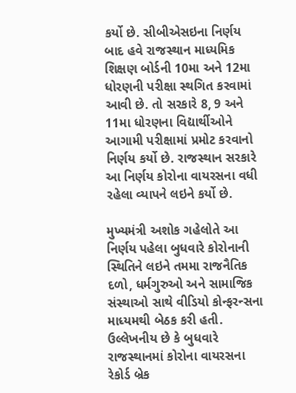કર્યો છે. સીબીએસઇના નિર્ણય બાદ હવે રાજસ્થાન માધ્યમિક શિક્ષણ બોર્ડની 10મા અને 12મા ધોરણની પરીક્ષા સ્થગિત કરવામાં આવી છે. તો સરકારે 8, 9 અને 11મા ધોરણના વિદ્યાર્થીઓને આગામી પરીક્ષામાં પ્રમોટ કરવાનો નિર્ણય કર્યો છે. રાજસ્થાન સરકારે આ નિર્ણય કોરોના વાયરસના વધી રહેલા વ્યાપને લઇને કર્યો છે.

મુખ્યમંત્રી અશોક ગહેલોતે આ નિર્ણય પહેલા બુધવારે કોરોનાની સ્થિતિને લઇને તમમા રાજનૈતિક દળો, ધર્મગુરુઓ અને સામાજિક સંસ્થાઓ સાથે વીડિયો કોન્ફરન્સના માધ્યમથી બેઠક કરી હતી. ઉલ્લેખનીય છે કે બુધવારે રાજસ્થાનમાં કોરોના વાયરસના રેકોર્ડ બ્રેક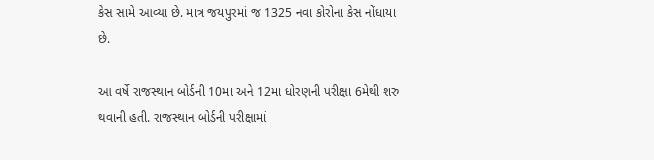કેસ સામે આવ્યા છે. માત્ર જયપુરમાં જ 1325 નવા કોરોના કેસ નોંધાયા છે.

આ વર્ષે રાજસ્થાન બોર્ડની 10મા અને 12મા ધોરણની પરીક્ષા 6મેથી શરુ થવાની હતી. રાજસ્થાન બોર્ડની પરીક્ષામાં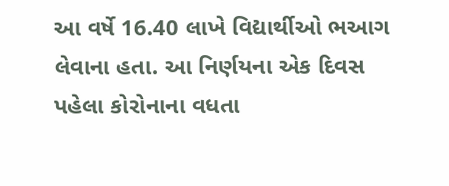આ વર્ષે 16.40 લાખે વિદ્યાર્થીઓ ભઆગ લેવાના હતા. આ નિર્ણયના એક દિવસ પહેલા કોરોનાના વધતા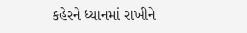કહેરને ધ્યાનમાં રાખીને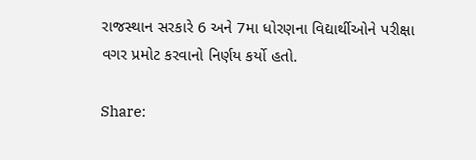રાજસ્થાન સરકારે 6 અને 7મા ધોરણના વિદ્યાર્થીઓને પરીક્ષા વગર પ્રમોટ કરવાનો નિર્ણય કર્યો હતો.

Share: